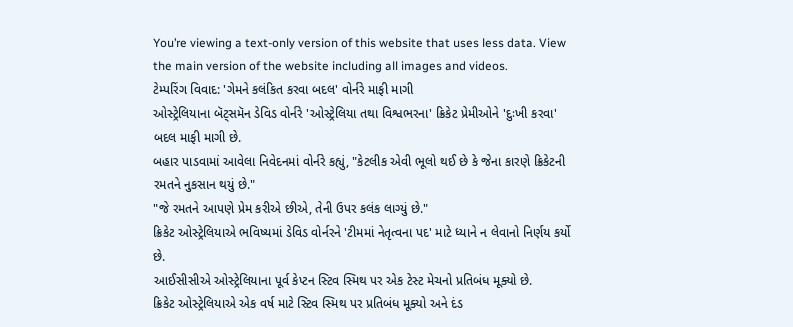You’re viewing a text-only version of this website that uses less data. View the main version of the website including all images and videos.
ટેમ્પરિંગ વિવાદ: 'ગેમને કલંકિત કરવા બદલ' વોર્નરે માફી માગી
ઓસ્ટ્રેલિયાના બૅટ્સમૅન ડેવિડ વોર્નરે 'ઓસ્ટ્રેલિયા તથા વિશ્વભરના' ક્રિકેટ પ્રેમીઓને 'દુઃખી કરવા' બદલ માફી માગી છે.
બહાર પાડવામાં આવેલા નિવેદનમાં વોર્નરે કહ્યું, "કેટલીક એવી ભૂલો થઈ છે કે જેના કારણે ક્રિકેટની રમતને નુકસાન થયું છે."
"જે રમતને આપણે પ્રેમ કરીએ છીએ, તેની ઉપર કલંક લાગ્યું છે."
ક્રિકેટ ઓસ્ટ્રેલિયાએ ભવિષ્યમાં ડેવિડ વોર્નરને 'ટીમમાં નેતૃત્વના પદ' માટે ધ્યાને ન લેવાનો નિર્ણય કર્યો છે.
આઈસીસીએ ઓસ્ટ્રેલિયાના પૂર્વ કેપ્ટન સ્ટિવ સ્મિથ પર એક ટેસ્ટ મેચનો પ્રતિબંધ મૂક્યો છે.
ક્રિકેટ ઓસ્ટ્રેલિયાએ એક વર્ષ માટે સ્ટિવ સ્મિથ પર પ્રતિબંધ મૂક્યો અને દંડ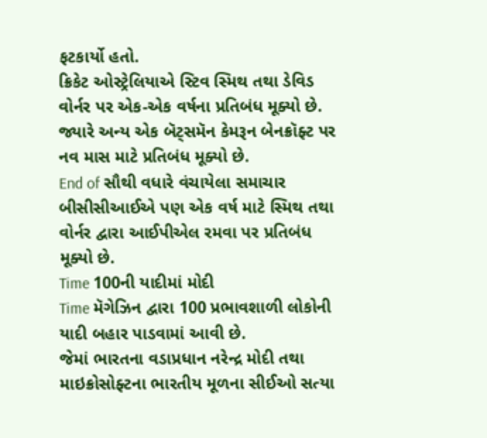ફટકાર્યો હતો.
ક્રિકેટ ઓસ્ટ્રેલિયાએ સ્ટિવ સ્મિથ તથા ડેવિડ વોર્નર પર એક-એક વર્ષના પ્રતિબંધ મૂક્યો છે.
જ્યારે અન્ય એક બૅટ્સમૅન કેમરૂન બેનક્રૉફ્ટ પર નવ માસ માટે પ્રતિબંધ મૂક્યો છે.
End of સૌથી વધારે વંચાયેલા સમાચાર
બીસીસીઆઈએ પણ એક વર્ષ માટે સ્મિથ તથા વોર્નર દ્વારા આઈપીએલ રમવા પર પ્રતિબંધ મૂક્યો છે.
Time 100ની યાદીમાં મોદી
Time મૅગેઝિન દ્વારા 100 પ્રભાવશાળી લોકોની યાદી બહાર પાડવામાં આવી છે.
જેમાં ભારતના વડાપ્રધાન નરેન્દ્ર મોદી તથા માઇક્રોસોફ્ટના ભારતીય મૂળના સીઈઓ સત્યા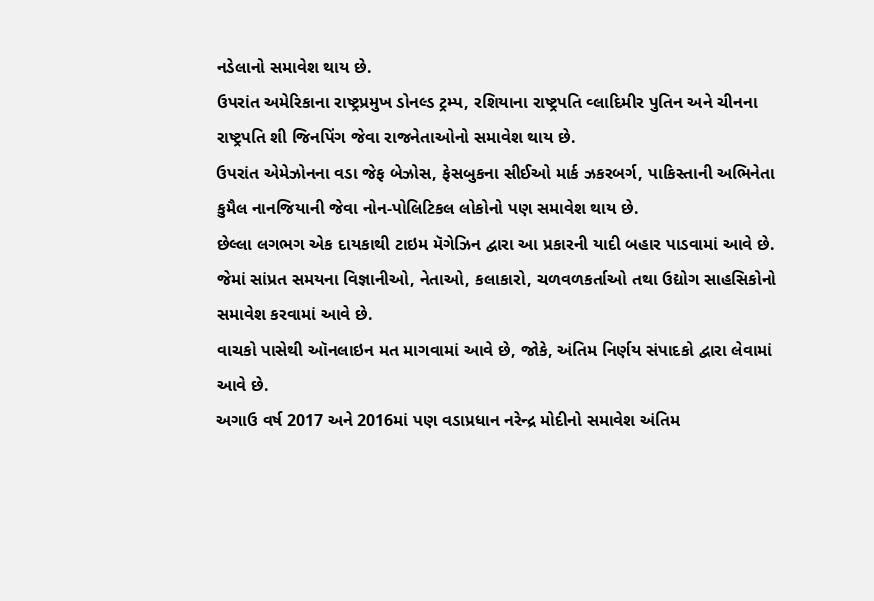નડેલાનો સમાવેશ થાય છે.
ઉપરાંત અમેરિકાના રાષ્ટ્રપ્રમુખ ડોનલ્ડ ટ્રમ્પ, રશિયાના રાષ્ટ્રપતિ વ્લાદિમીર પુતિન અને ચીનના રાષ્ટ્રપતિ શી જિનપિંગ જેવા રાજનેતાઓનો સમાવેશ થાય છે.
ઉપરાંત એમેઝોનના વડા જેફ બેઝોસ, ફેસબુકના સીઈઓ માર્ક ઝકરબર્ગ, પાકિસ્તાની અભિનેતા કુમૈલ નાનજિયાની જેવા નોન-પોલિટિકલ લોકોનો પણ સમાવેશ થાય છે.
છેલ્લા લગભગ એક દાયકાથી ટાઇમ મૅગેઝિન દ્વારા આ પ્રકારની યાદી બહાર પાડવામાં આવે છે.
જેમાં સાંપ્રત સમયના વિજ્ઞાનીઓ, નેતાઓ, કલાકારો, ચળવળકર્તાઓ તથા ઉદ્યોગ સાહસિકોનો સમાવેશ કરવામાં આવે છે.
વાચકો પાસેથી ઑનલાઇન મત માગવામાં આવે છે, જોકે, અંતિમ નિર્ણય સંપાદકો દ્વારા લેવામાં આવે છે.
અગાઉ વર્ષ 2017 અને 2016માં પણ વડાપ્રધાન નરેન્દ્ર મોદીનો સમાવેશ અંતિમ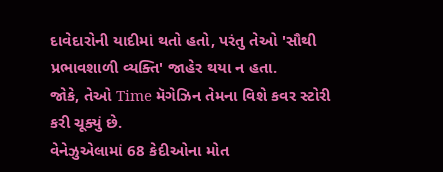દાવેદારોની યાદીમાં થતો હતો, પરંતુ તેઓ 'સૌથી પ્રભાવશાળી વ્યક્તિ' જાહેર થયા ન હતા.
જોકે, તેઓ Time મૅગેઝિન તેમના વિશે કવર સ્ટોરી કરી ચૂક્યું છે.
વેનેઝુએલામાં 68 કેદીઓના મોત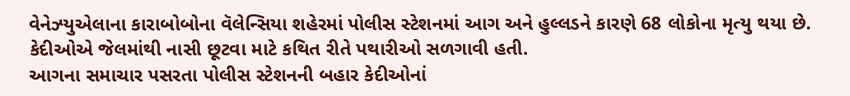વેનેઝ્યુએલાના કારાબોબોના વૅલેન્સિયા શહેરમાં પોલીસ સ્ટેશનમાં આગ અને હુલ્લડને કારણે 68 લોકોના મૃત્યુ થયા છે.
કેદીઓએ જેલમાંથી નાસી છૂટવા માટે કથિત રીતે પથારીઓ સળગાવી હતી.
આગના સમાચાર પસરતા પોલીસ સ્ટેશનની બહાર કેદીઓનાં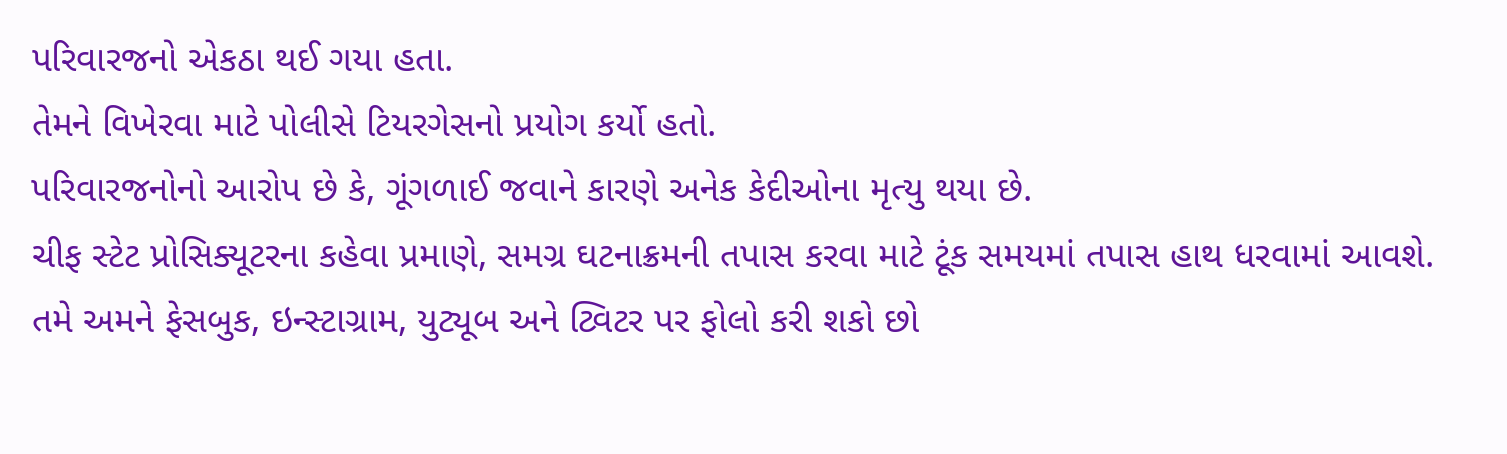પરિવારજનો એકઠા થઈ ગયા હતા.
તેમને વિખેરવા માટે પોલીસે ટિયરગેસનો પ્રયોગ કર્યો હતો.
પરિવારજનોનો આરોપ છે કે, ગૂંગળાઈ જવાને કારણે અનેક કેદીઓના મૃત્યુ થયા છે.
ચીફ સ્ટેટ પ્રોસિક્યૂટરના કહેવા પ્રમાણે, સમગ્ર ઘટનાક્રમની તપાસ કરવા માટે ટૂંક સમયમાં તપાસ હાથ ધરવામાં આવશે.
તમે અમને ફેસબુક, ઇન્સ્ટાગ્રામ, યુટ્યૂબ અને ટ્વિટર પર ફોલો કરી શકો છો